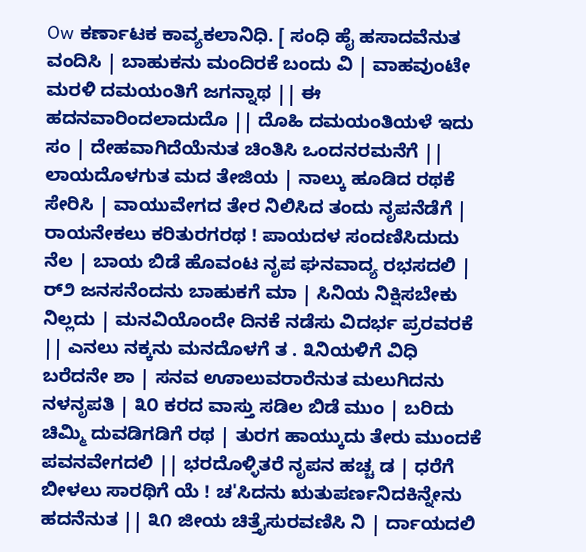Ow ಕರ್ಣಾಟಕ ಕಾವ್ಯಕಲಾನಿಧಿ. [ ಸಂಧಿ ಹೈ ಹಸಾದವೆನುತ ವಂದಿಸಿ | ಬಾಹುಕನು ಮಂದಿರಕೆ ಬಂದು ವಿ | ವಾಹವುಂಟೇ ಮರಳಿ ದಮಯಂತಿಗೆ ಜಗನ್ನಾಥ || ಈ ಹದನವಾರಿಂದಲಾದುದೊ || ದೊಹಿ ದಮಯಂತಿಯಳೆ ಇದು ಸಂ | ದೇಹವಾಗಿದೆಯೆನುತ ಚಿಂತಿಸಿ ಒಂದನರಮನೆಗೆ || ಲಾಯದೊಳಗುತ ಮದ ತೇಜಿಯ | ನಾಲ್ಕು ಹೂಡಿದ ರಥಕೆ ಸೇರಿಸಿ | ವಾಯುವೇಗದ ತೇರ ನಿಲಿಸಿದ ತಂದು ನೃಪನೆಡೆಗೆ | ರಾಯನೇಕಲು ಕರಿತುರಗರಥ ! ಪಾಯದಳ ಸಂದಣಿಸಿದುದು ನೆಲ | ಬಾಯ ಬಿಡೆ ಹೊವಂಟ ನೃಪ ಘನವಾದ್ಯ ರಭಸದಲಿ | ರ್೨ ಜನಸನೆಂದನು ಬಾಹುಕಗೆ ಮಾ | ಸಿನಿಯ ನಿಕ್ಷಿಸಬೇಕು ನಿಲ್ಲದು | ಮನವಿಯೊಂದೇ ದಿನಕೆ ನಡೆಸು ವಿದರ್ಭ ಪ್ರರವರಕೆ || ಎನಲು ನಕ್ಕನು ಮನದೊಳಗೆ ತ . ೩ನಿಯಳಿಗೆ ವಿಧಿ ಬರೆದನೇ ಶಾ | ಸನವ ಊಾಲುವರಾರೆನುತ ಮಲುಗಿದನು ನಳನೃಪತಿ | ೩೦ ಕರದ ವಾಸ್ತು ಸಡಿಲ ಬಿಡೆ ಮುಂ | ಬರಿದು ಚಿಮ್ಮಿ ದುವಡಿಗಡಿಗೆ ರಥ | ತುರಗ ಹಾಯ್ಕುದು ತೇರು ಮುಂದಕೆ ಪವನವೇಗದಲಿ || ಭರದೊಳ್ಳಿತರೆ ನೃಪನ ಹಚ್ಚ ಡ | ಧರೆಗೆ ಬೀಳಲು ಸಾರಥಿಗೆ ಯೆ ! ಚ'ಸಿದನು ಋತುಪರ್ಣನಿದಕಿನ್ನೇನು ಹದನೆನುತ || ೩೧ ಜೀಯ ಚಿತ್ತೈಸುರವಣಿಸಿ ನಿ | ರ್ದಾಯದಲಿ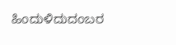ಹಿಂದುಳಿದುದಂಬರ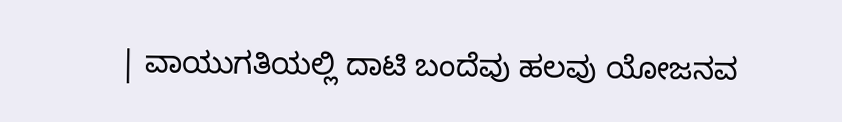| ವಾಯುಗತಿಯಲ್ಲಿ ದಾಟಿ ಬಂದೆವು ಹಲವು ಯೋಜನವ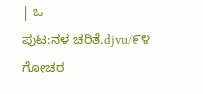| ಒ
ಪುಟ:ನಳ ಚರಿತೆ.djvu/೯೪
ಗೋಚರ